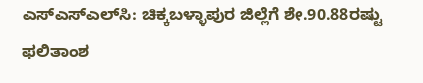ಎಸ್ಎಸ್ಎಲ್‌ಸಿ: ಚಿಕ್ಕಬಳ್ಳಾಪುರ ಜಿಲ್ಲೆಗೆ ಶೇ.90.88ರಷ್ಟು ಫಲಿತಾಂಶ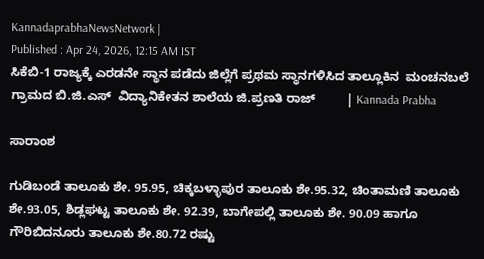KannadaprabhaNewsNetwork |
Published : Apr 24, 2026, 12:15 AM IST
ಸಿಕೆಬಿ-1 ರಾಜ್ಯಕ್ಕೆ ಎರಡನೇ ಸ್ಥಾನ ಪಡೆದು ಜಿಲ್ಲೆಗೆ ಪ್ರಥಮ ಸ್ಥಾನಗಳಿಸಿದ ತಾಲ್ಲೂಕಿನ  ಮಂಚನಬಲೆ ಗ್ರಾಮದ ಬಿ.ಜಿ.ಎಸ್  ವಿದ್ಯಾನಿಕೇತನ ಶಾಲೆಯ ಜಿ.ಪ್ರಣತಿ ರಾಜ್         | Kannada Prabha

ಸಾರಾಂಶ

ಗುಡಿಬಂಡೆ ತಾಲೂಕು ಶೇ. 95.95, ಚಿಕ್ಕಬಳ್ಳಾಪುರ ತಾಲೂಕು ಶೇ.95.32, ಚಿಂತಾಮಣಿ ತಾಲೂಕು ಶೇ.93.05, ಶಿಡ್ಲಘಟ್ಟ ತಾಲೂಕು ಶೇ. 92.39, ಬಾಗೇಪಲ್ಲಿ ತಾಲೂಕು ಶೇ. 90.09 ಹಾಗೂ ಗೌರಿಬಿದನೂರು ತಾಲೂಕು ಶೇ.80.72 ರಷ್ಟು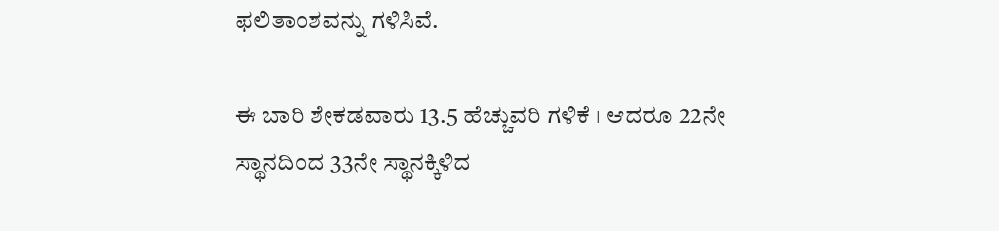ಫಲಿತಾಂಶವನ್ನು ಗಳಿಸಿವೆ.

ಈ ಬಾರಿ ಶೇಕಡವಾರು 13.5 ಹೆಚ್ಚುವರಿ ಗಳಿಕೆ । ಆದರೂ 22ನೇ ಸ್ಥಾನದಿಂದ 33ನೇ ಸ್ಥಾನಕ್ಕಿಳಿದ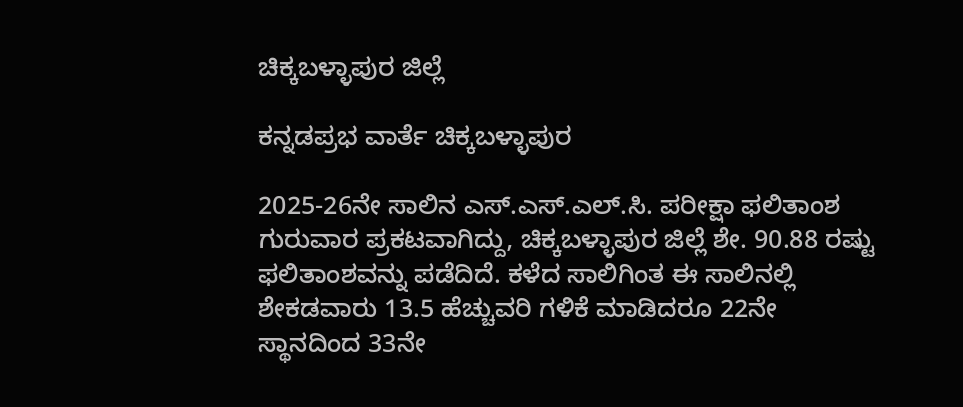ಚಿಕ್ಕಬಳ್ಳಾಪುರ ಜಿಲ್ಲೆ

ಕನ್ನಡಪ್ರಭ ವಾರ್ತೆ ಚಿಕ್ಕಬಳ್ಳಾಪುರ

2025-26ನೇ ಸಾಲಿನ ಎಸ್.ಎಸ್.ಎಲ್.ಸಿ. ಪರೀಕ್ಷಾ ಫಲಿತಾಂಶ ಗುರುವಾರ ಪ್ರಕಟವಾಗಿದ್ದು, ಚಿಕ್ಕಬಳ್ಳಾಪುರ ಜಿಲ್ಲೆ ಶೇ. 90.88 ರಷ್ಟು ಫಲಿತಾಂಶವನ್ನು ಪಡೆದಿದೆ. ಕಳೆದ ಸಾಲಿಗಿಂತ ಈ ಸಾಲಿನಲ್ಲಿ ಶೇಕಡವಾರು 13.5 ಹೆಚ್ಚುವರಿ ಗಳಿಕೆ ಮಾಡಿದರೂ 22ನೇ ಸ್ಥಾನದಿಂದ 33ನೇ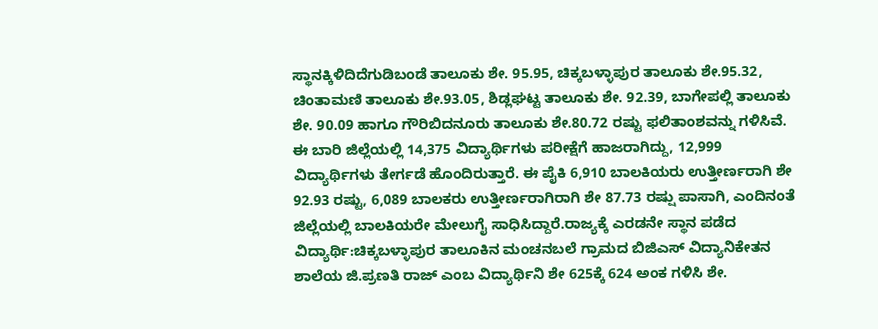ಸ್ಥಾನಕ್ಕಿಳಿದಿದೆಗುಡಿಬಂಡೆ ತಾಲೂಕು ಶೇ. 95.95, ಚಿಕ್ಕಬಳ್ಳಾಪುರ ತಾಲೂಕು ಶೇ.95.32, ಚಿಂತಾಮಣಿ ತಾಲೂಕು ಶೇ.93.05, ಶಿಡ್ಲಘಟ್ಟ ತಾಲೂಕು ಶೇ. 92.39, ಬಾಗೇಪಲ್ಲಿ ತಾಲೂಕು ಶೇ. 90.09 ಹಾಗೂ ಗೌರಿಬಿದನೂರು ತಾಲೂಕು ಶೇ.80.72 ರಷ್ಟು ಫಲಿತಾಂಶವನ್ನು ಗಳಿಸಿವೆ. ಈ ಬಾರಿ ಜಿಲ್ಲೆಯಲ್ಲಿ 14,375 ವಿದ್ಯಾರ್ಥಿಗಳು ಪರೀಕ್ಷೆಗೆ ಹಾಜರಾಗಿದ್ದು, 12,999 ವಿದ್ಯಾರ್ಥಿಗಳು ತೇರ್ಗಡೆ ಹೊಂದಿರುತ್ತಾರೆ. ಈ ಪೈಕಿ 6,910 ಬಾಲಕಿಯರು ಉತ್ತೀರ್ಣರಾಗಿ ಶೇ 92.93 ರಷ್ಟು, 6,089 ಬಾಲಕರು ಉತ್ತೀರ್ಣರಾಗಿರಾಗಿ ಶೇ 87.73 ರಷ್ಷು ಪಾಸಾಗಿ, ಎಂದಿನಂತೆ ಜಿಲ್ಲೆಯಲ್ಲಿ ಬಾಲಕಿಯರೇ ಮೇಲುಗೈ ಸಾಧಿಸಿದ್ದಾರೆ.ರಾಜ್ಯಕ್ಕೆ ಎರಡನೇ ಸ್ಥಾನ ಪಡೆದ ವಿದ್ಯಾರ್ಥಿ:ಚಿಕ್ಕಬಳ್ಳಾಪುರ ತಾಲೂಕಿನ ಮಂಚನಬಲೆ ಗ್ರಾಮದ ಬಿಜಿಎಸ್ ವಿದ್ಯಾನಿಕೇತನ ಶಾಲೆಯ ಜಿ.ಪ್ರಣತಿ ರಾಜ್ ಎಂಬ ವಿದ್ಯಾರ್ಥಿನಿ ಶೇ 625ಕ್ಕೆ 624 ಅಂಕ ಗಳಿಸಿ ಶೇ.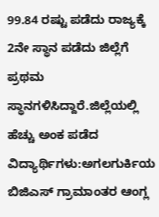99.84 ರಷ್ಟು ಪಡೆದು ರಾಜ್ಯಕ್ಕೆ 2ನೇ ಸ್ಥಾನ ಪಡೆದು ಜಿಲ್ಲೆಗೆ ಪ್ರಥಮ ಸ್ಥಾನಗಳಿಸಿದ್ದಾರೆ.ಜಿಲ್ಲೆಯಲ್ಲಿ ಹೆಚ್ಚು ಅಂಕ ಪಡೆದ ವಿದ್ಯಾರ್ಥಿಗಳು:ಅಗಲಗುರ್ಕಿಯ ಬಿಜಿಎಸ್ ಗ್ರಾಮಾಂತರ ಆಂಗ್ಲ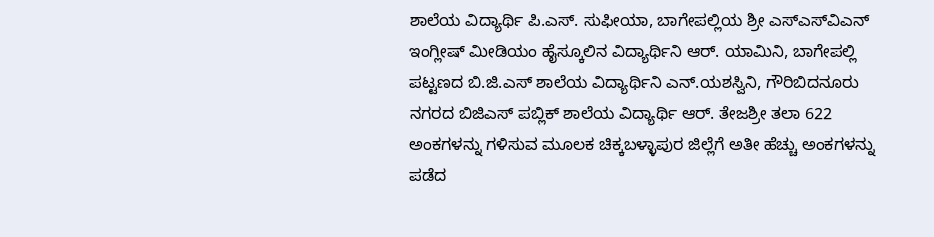ಶಾಲೆಯ ವಿದ್ಯಾರ್ಥಿ ಪಿ.ಎಸ್. ಸುಫೀಯಾ, ಬಾಗೇಪಲ್ಲಿಯ ಶ್ರೀ ಎಸ್ಎಸ್‌ವಿಎನ್ ಇಂಗ್ಲೀಷ್ ಮೀಡಿಯಂ ಹೈಸ್ಕೂಲಿನ ವಿದ್ಯಾರ್ಥಿನಿ ಆರ್. ಯಾಮಿನಿ, ಬಾಗೇಪಲ್ಲಿ ಪಟ್ಟಣದ ಬಿ.ಜಿ.ಎಸ್ ಶಾಲೆಯ ವಿದ್ಯಾರ್ಥಿನಿ ಎನ್.ಯಶಸ್ವಿನಿ, ಗೌರಿಬಿದನೂರು ನಗರದ ಬಿಜಿಎಸ್ ಪಬ್ಲಿಕ್ ಶಾಲೆಯ ವಿದ್ಯಾರ್ಥಿ ಆರ್. ತೇಜಶ್ರೀ ತಲಾ 622 ಅಂಕಗಳನ್ನು ಗಳಿಸುವ ಮೂಲಕ ಚಿಕ್ಕಬಳ್ಳಾಪುರ ಜಿಲ್ಲೆಗೆ ಅತೀ ಹೆಚ್ಚು ಅಂಕಗಳನ್ನು ಪಡೆದ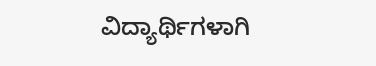ವಿದ್ಯಾರ್ಥಿಗಳಾಗಿ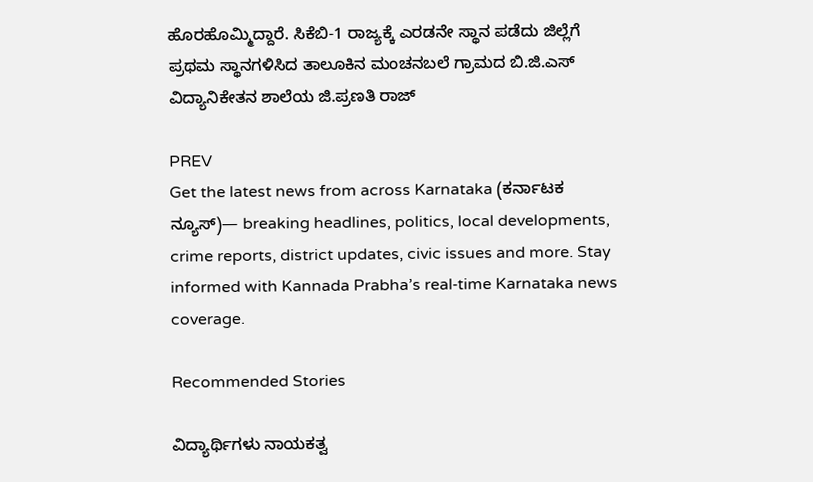ಹೊರಹೊಮ್ಮಿದ್ದಾರೆ. ಸಿಕೆಬಿ-1 ರಾಜ್ಯಕ್ಕೆ ಎರಡನೇ ಸ್ಥಾನ ಪಡೆದು ಜಿಲ್ಲೆಗೆ ಪ್ರಥಮ ಸ್ಥಾನಗಳಿಸಿದ ತಾಲೂಕಿನ ಮಂಚನಬಲೆ ಗ್ರಾಮದ ಬಿ.ಜಿ.ಎಸ್ ವಿದ್ಯಾನಿಕೇತನ ಶಾಲೆಯ ಜಿ.ಪ್ರಣತಿ ರಾಜ್

PREV
Get the latest news from across Karnataka (ಕರ್ನಾಟಕ ನ್ಯೂಸ್)— breaking headlines, politics, local developments, crime reports, district updates, civic issues and more. Stay informed with Kannada Prabha’s real‑time Karnataka news coverage.

Recommended Stories

ವಿದ್ಯಾರ್ಥಿಗಳು ನಾಯಕತ್ವ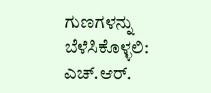ಗುಣಗಳನ್ನು ಬೆಳೆಸಿಕೊಳ್ಳಲಿ: ಎಚ್.ಆರ್.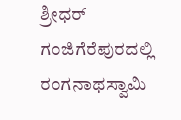ಶ್ರೀಧರ್
ಗಂಜಿಗೆರೆಪುರದಲ್ಲಿ ರಂಗನಾಥಸ್ವಾಮಿ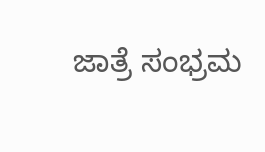ಜಾತ್ರೆ ಸಂಭ್ರಮ